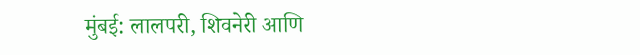मुंबई: लालपरी, शिवनेरी आणि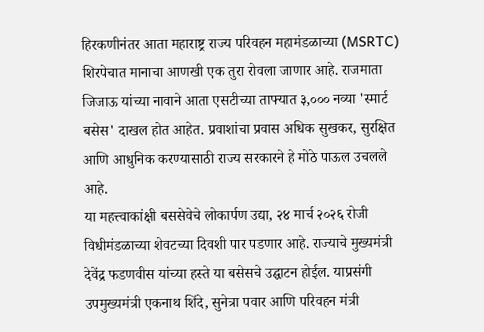हिरकणीनंतर आता महाराष्ट्र राज्य परिवहन महामंडळाच्या (MSRTC) शिरपेचात मानाचा आणखी एक तुरा रोवला जाणार आहे. राजमाता जिजाऊ यांच्या नावाने आता एसटीच्या ताफ्यात ३,००० नव्या 'स्मार्ट बसेस' दाखल होत आहेत. प्रवाशांचा प्रवास अधिक सुखकर, सुरक्षित आणि आधुनिक करण्यासाठी राज्य सरकारने हे मोठे पाऊल उचलले आहे.
या महत्त्वाकांक्षी बससेवेचे लोकार्पण उद्या, २४ मार्च २०२६ रोजी विधीमंडळाच्या शेवटच्या दिवशी पार पडणार आहे. राज्याचे मुख्यमंत्री देवेंद्र फडणवीस यांच्या हस्ते या बसेसचे उद्घाटन होईल. याप्रसंगी उपमुख्यमंत्री एकनाथ शिंदे, सुनेत्रा पवार आणि परिवहन मंत्री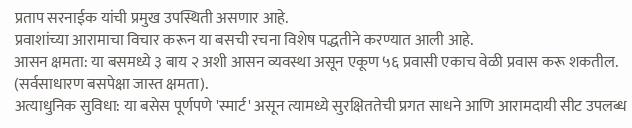प्रताप सरनाईक यांची प्रमुख उपस्थिती असणार आहे.
प्रवाशांच्या आरामाचा विचार करून या बसची रचना विशेष पद्धतीने करण्यात आली आहे.
आसन क्षमता: या बसमध्ये ३ बाय २ अशी आसन व्यवस्था असून एकूण ५६ प्रवासी एकाच वेळी प्रवास करू शकतील. (सर्वसाधारण बसपेक्षा जास्त क्षमता).
अत्याधुनिक सुविधा: या बसेस पूर्णपणे 'स्मार्ट' असून त्यामध्ये सुरक्षिततेची प्रगत साधने आणि आरामदायी सीट उपलब्ध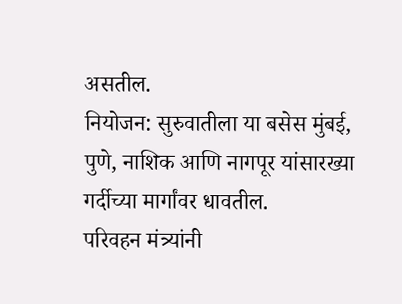असतील.
नियोजन: सुरुवातीला या बसेस मुंबई, पुणे, नाशिक आणि नागपूर यांसारख्या गर्दीच्या मार्गांवर धावतील.
परिवहन मंत्र्यांनी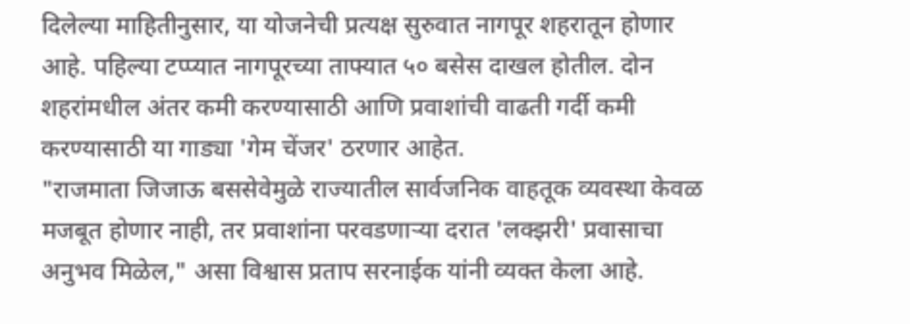दिलेल्या माहितीनुसार, या योजनेची प्रत्यक्ष सुरुवात नागपूर शहरातून होणार आहे. पहिल्या टप्प्यात नागपूरच्या ताफ्यात ५० बसेस दाखल होतील. दोन शहरांमधील अंतर कमी करण्यासाठी आणि प्रवाशांची वाढती गर्दी कमी करण्यासाठी या गाड्या 'गेम चेंजर' ठरणार आहेत.
"राजमाता जिजाऊ बससेवेमुळे राज्यातील सार्वजनिक वाहतूक व्यवस्था केवळ मजबूत होणार नाही, तर प्रवाशांना परवडणाऱ्या दरात 'लक्झरी' प्रवासाचा अनुभव मिळेल," असा विश्वास प्रताप सरनाईक यांनी व्यक्त केला आहे.